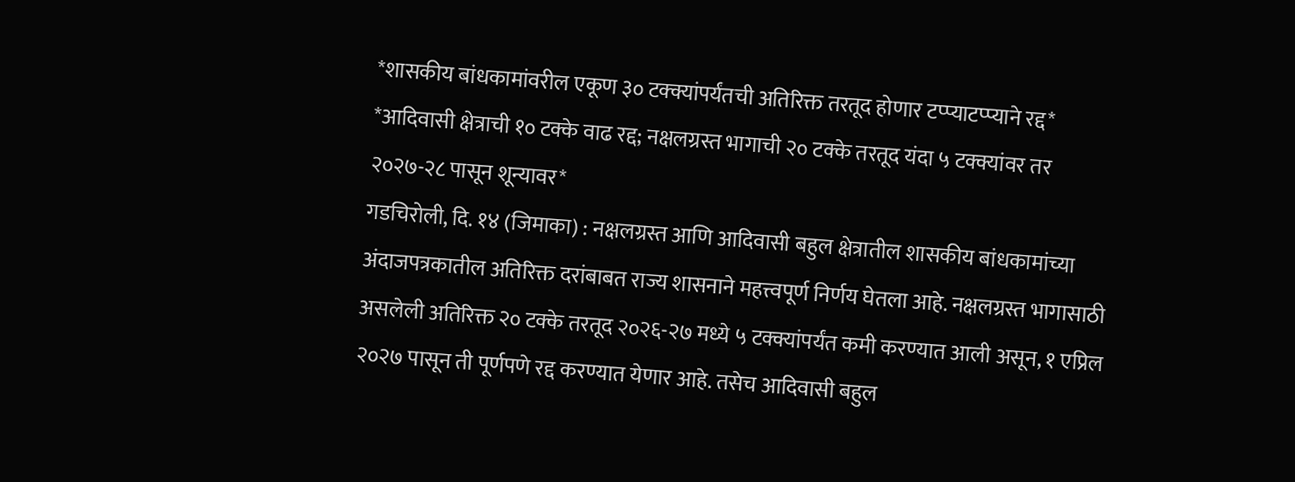*शासकीय बांधकामांवरील एकूण ३० टक्क्यांपर्यंतची अतिरिक्त तरतूद होणार टप्प्याटप्प्याने रद्द*
*आदिवासी क्षेत्राची १० टक्के वाढ रद्द; नक्षलग्रस्त भागाची २० टक्के तरतूद यंदा ५ टक्क्यांवर तर २०२७-२८ पासून शून्यावर*
गडचिरोली, दि. १४ (जिमाका) : नक्षलग्रस्त आणि आदिवासी बहुल क्षेत्रातील शासकीय बांधकामांच्या अंदाजपत्रकातील अतिरिक्त दरांबाबत राज्य शासनाने महत्त्वपूर्ण निर्णय घेतला आहे. नक्षलग्रस्त भागासाठी असलेली अतिरिक्त २० टक्के तरतूद २०२६-२७ मध्ये ५ टक्क्यांपर्यंत कमी करण्यात आली असून, १ एप्रिल २०२७ पासून ती पूर्णपणे रद्द करण्यात येणार आहे. तसेच आदिवासी बहुल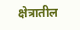क्षेत्रातील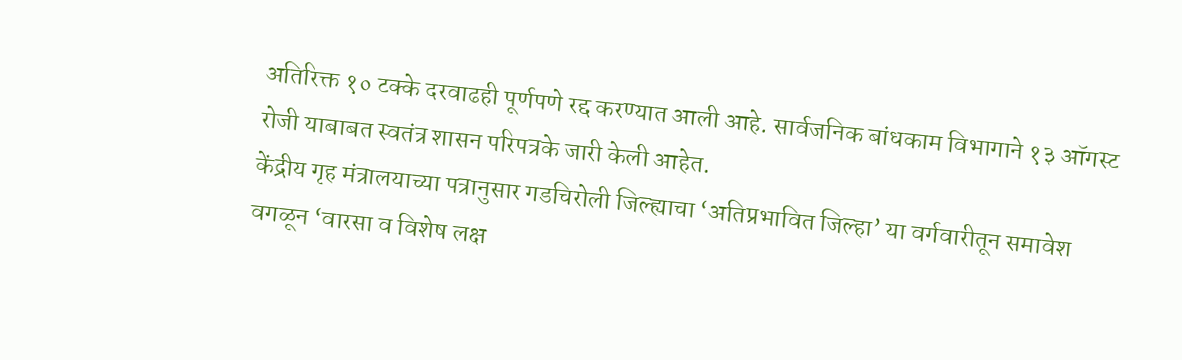अतिरिक्त १० टक्के दरवाढही पूर्णपणे रद्द करण्यात आली आहे. सार्वजनिक बांधकाम विभागाने १३ ऑगस्ट रोजी याबाबत स्वतंत्र शासन परिपत्रके जारी केली आहेत.
केंद्रीय गृह मंत्रालयाच्या पत्रानुसार गडचिरोली जिल्ह्याचा ‘अतिप्रभावित जिल्हा’ या वर्गवारीतून समावेश वगळून ‘वारसा व विशेष लक्ष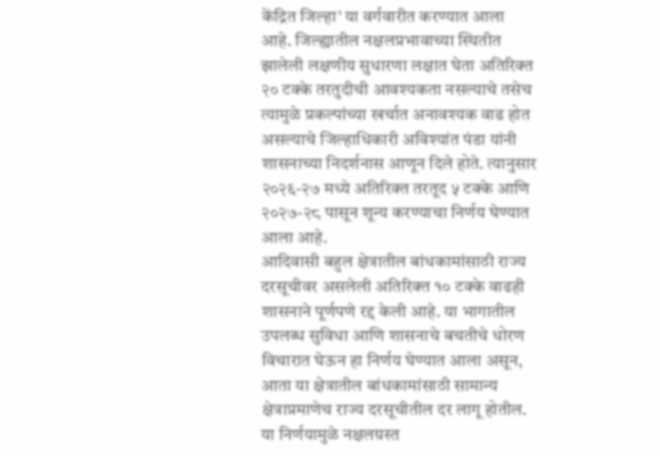केंद्रित जिल्हा’ या वर्गवारीत करण्यात आला आहे. जिल्ह्यातील नक्षलप्रभावाच्या स्थितीत झालेली लक्षणीय सुधारणा लक्षात घेता अतिरिक्त २० टक्के तरतुदीची आवश्यकता नसल्याचे तसेच त्यामुळे प्रकल्पांच्या खर्चात अनावश्यक वाढ होत असल्याचे जिल्हाधिकारी अविश्यांत पंडा यांनी शासनाच्या निदर्शनास आणून दिले होते. त्यानुसार २०२६-२७ मध्ये अतिरिक्त तरतूद ५ टक्के आणि २०२७-२८ पासून शून्य करण्याचा निर्णय घेण्यात आला आहे.
आदिवासी बहुल क्षेत्रातील बांधकामांसाठी राज्य दरसूचीवर असलेली अतिरिक्त १० टक्के वाढही शासनाने पूर्णपणे रद्द केली आहे. या भागातील उपलब्ध सुविधा आणि शासनाचे बचतीचे धोरण विचारात घेऊन हा निर्णय घेण्यात आला असून, आता या क्षेत्रातील बांधकामांसाठी सामान्य क्षेत्राप्रमाणेच राज्य दरसूचीतील दर लागू होतील.
या निर्णयामुळे नक्षलग्रस्त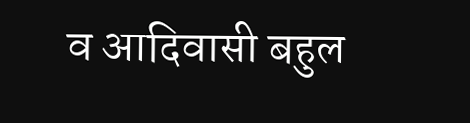व आदिवासी बहुल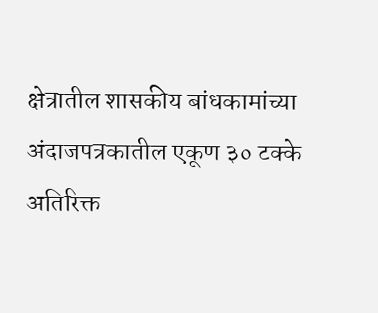क्षेत्रातील शासकीय बांधकामांच्या अंदाजपत्रकातील एकूण ३० टक्के अतिरिक्त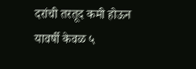दरांची तरतूद कमी होऊन यावर्षी केवळ ५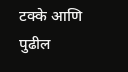टक्के आणि पुढील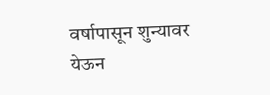वर्षापासून शुन्यावर येऊन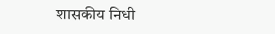शासकीय निधी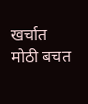खर्चात मोठी बचत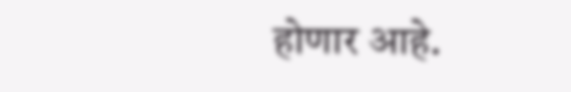होणार आहे.